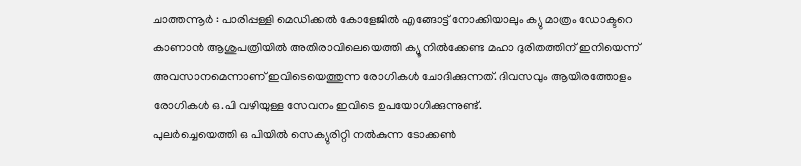ചാത്തന്നൂർ : പാരിപ്പള്ളി മെഡിക്കൽ കോളേജിൽ എങ്ങോട്ട് നോക്കിയാലും ക്യു മാത്രം ഡോക്ടറെ കാണാൻ ആശുപത്രിയിൽ അതിരാവിലെയെത്തി ക്യൂ നിൽക്കേണ്ട മഹാ ദുരിതത്തിന് ഇനിയെന്ന് അവസാനമെന്നാണ് ഇവിടെയെത്തുന്ന രോഗികൾ ചോദിക്കുന്നത്. ദിവസവും ആയിരത്തോളം രോഗികൾ ഒ.പി വഴിയുള്ള സേവനം ഇവിടെ ഉപയോഗിക്കുന്നുണ്ട്.
പുലർച്ചെയെത്തി ഒ പിയിൽ സെക്യുരിറ്റി നൽകുന്ന ടോക്കൺ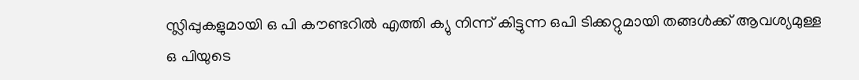സ്ലിപ്പുകളുമായി ഒ പി കൗണ്ടറിൽ എത്തി ക്യു നിന്ന് കിട്ടുന്ന ഒപി ടിക്കറ്റുമായി തങ്ങൾക്ക് ആവശ്യമുള്ള
ഒ പിയുടെ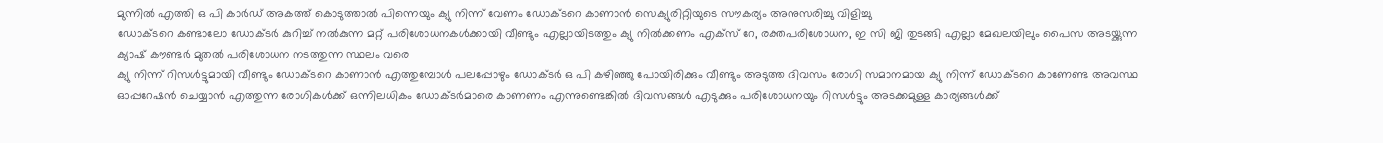മുന്നിൽ എത്തി ഒ പി കാർഡ് അകത്ത് കൊടുത്താൽ പിന്നെയും ക്യു നിന്ന് വേണം ഡോക്ടറെ കാണാൻ സെക്യുരിറ്റിയുടെ സൗകര്യം അനുസരിച്ചു വിളിച്ചു
ഡോക്ടറെ കണ്ടാലോ ഡോക്ടർ കുറിച്ച് നൽകുന്ന മറ്റ് പരിശോധനകൾക്കായി വീണ്ടും എല്ലായിടത്തും ക്യു നിൽക്കണം എക്സ് റേ, രക്തപരിശോധന, ഇ സി ജി തുടങ്ങി എല്ലാ മേഖലയിലും പൈസ അടയ്ക്കുന്ന ക്യാഷ് കൗണ്ടർ മുതൽ പരിശോധന നടത്തുന്ന സ്ഥലം വരെ
ക്യു നിന്ന് റിസൾട്ടുമായി വീണ്ടും ഡോക്ടറെ കാണാൻ എത്തുമ്പോൾ പലപ്പോഴും ഡോക്ടർ ഒ പി കഴിഞ്ഞു പോയിരിക്കും വീണ്ടും അടുത്ത ദിവസം രോഗി സമാനമായ ക്യു നിന്ന് ഡോക്ടറെ കാണേണ്ട അവസ്ഥ ഓപ്പറേഷൻ ചെയ്യാൻ എത്തുന്ന രോഗികൾക്ക് ഒന്നിലധികം ഡോക്ടർമാരെ കാണണം എന്നുണ്ടെങ്കിൽ ദിവസങ്ങൾ എടുക്കും പരിശോധനയും റിസൾട്ടും അടക്കമുള്ള കാര്യങ്ങൾക്ക്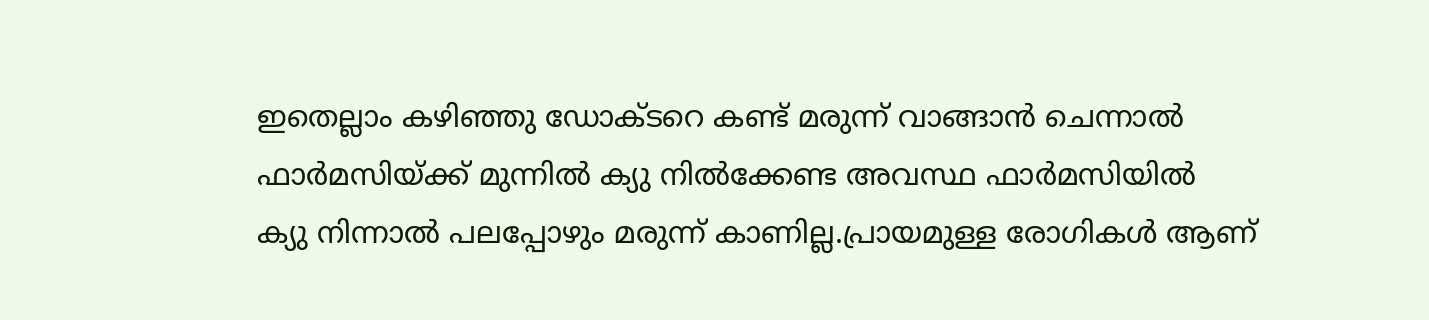ഇതെല്ലാം കഴിഞ്ഞു ഡോക്ടറെ കണ്ട് മരുന്ന് വാങ്ങാൻ ചെന്നാൽ ഫാർമസിയ്ക്ക് മുന്നിൽ ക്യു നിൽക്കേണ്ട അവസ്ഥ ഫാർമസിയിൽ
ക്യു നിന്നാൽ പലപ്പോഴും മരുന്ന് കാണില്ല.പ്രായമുള്ള രോഗികൾ ആണ്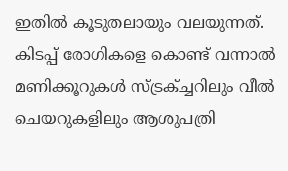ഇതിൽ കൂടുതലായും വലയുന്നത്. കിടപ്പ് രോഗികളെ കൊണ്ട് വന്നാൽ മണിക്കൂറുകൾ സ്ട്രക്ച്ചറിലും വീൽ ചെയറുകളിലും ആശുപത്രി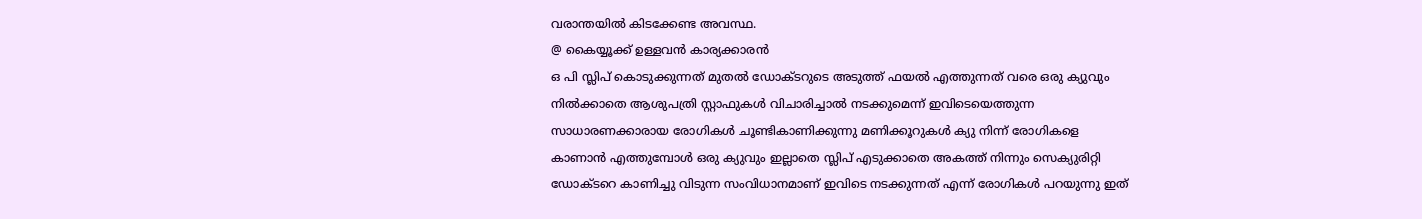വരാന്തയിൽ കിടക്കേണ്ട അവസ്ഥ.
@ കൈയ്യൂക്ക് ഉള്ളവൻ കാര്യക്കാരൻ
ഒ പി സ്ലിപ് കൊടുക്കുന്നത് മുതൽ ഡോക്ടറുടെ അടുത്ത് ഫയൽ എത്തുന്നത് വരെ ഒരു ക്യുവും നിൽക്കാതെ ആശുപത്രി സ്റ്റാഫുകൾ വിചാരിച്ചാൽ നടക്കുമെന്ന് ഇവിടെയെത്തുന്ന സാധാരണക്കാരായ രോഗികൾ ചൂണ്ടികാണിക്കുന്നു മണിക്കൂറുകൾ ക്യു നിന്ന് രോഗികളെ കാണാൻ എത്തുമ്പോൾ ഒരു ക്യുവും ഇല്ലാതെ സ്ലിപ് എടുക്കാതെ അകത്ത് നിന്നും സെക്യുരിറ്റി ഡോക്ടറെ കാണിച്ചു വിടുന്ന സംവിധാനമാണ് ഇവിടെ നടക്കുന്നത് എന്ന് രോഗികൾ പറയുന്നു ഇത്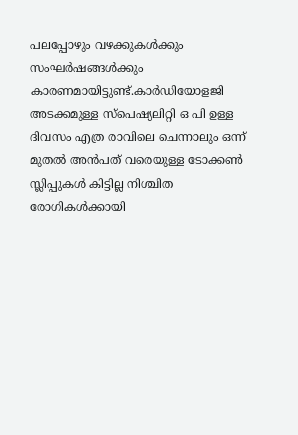പലപ്പോഴും വഴക്കുകൾക്കും സംഘർഷങ്ങൾക്കും കാരണമായിട്ടുണ്ട്.കാർഡിയോളജി അടക്കമുള്ള സ്പെഷ്യലിറ്റി ഒ പി ഉള്ള ദിവസം എത്ര രാവിലെ ചെന്നാലും ഒന്ന് മുതൽ അൻപത് വരെയുള്ള ടോക്കൺ സ്ലിപ്പുകൾ കിട്ടില്ല നിശ്ചിത രോഗികൾക്കായി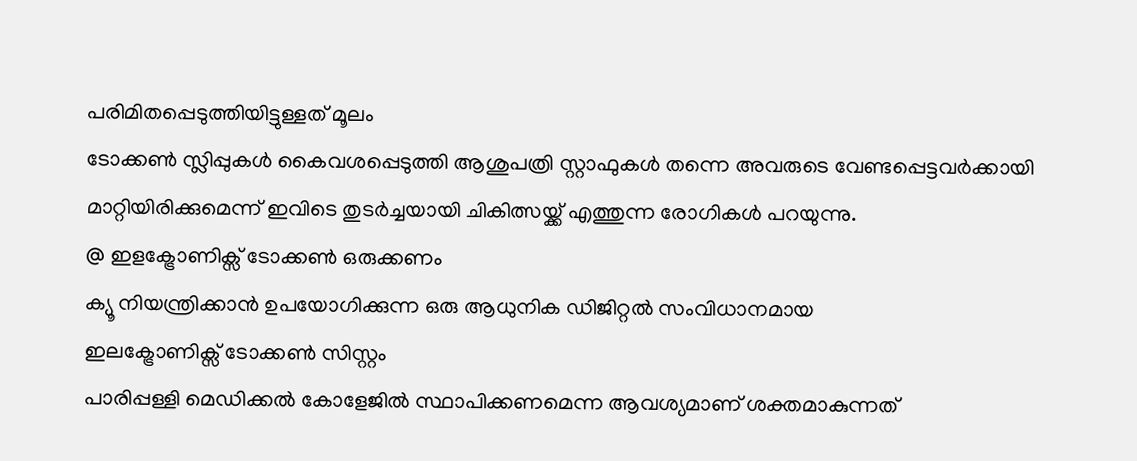പരിമിതപ്പെടുത്തിയിട്ടുള്ളത് മൂലം
ടോക്കൺ സ്ലിപ്പുകൾ കൈവശപ്പെടുത്തി ആശുപത്രി സ്റ്റാഫുകൾ തന്നെ അവരുടെ വേണ്ടപ്പെട്ടവർക്കായി മാറ്റിയിരിക്കുമെന്ന് ഇവിടെ തുടർച്ചയായി ചികിത്സയ്ക്ക് എത്തുന്ന രോഗികൾ പറയുന്നു.
@ ഇളക്ട്രോണിക്സ് ടോക്കൺ ഒരുക്കണം
ക്യൂ നിയന്ത്രിക്കാൻ ഉപയോഗിക്കുന്ന ഒരു ആധുനിക ഡിജിറ്റൽ സംവിധാനമായ
ഇലക്ട്രോണിക്സ് ടോക്കൺ സിസ്റ്റം
പാരിപ്പള്ളി മെഡിക്കൽ കോളേജിൽ സ്ഥാപിക്കണമെന്ന ആവശ്യമാണ് ശക്തമാകുന്നത്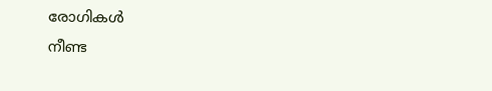രോഗികൾ
നീണ്ട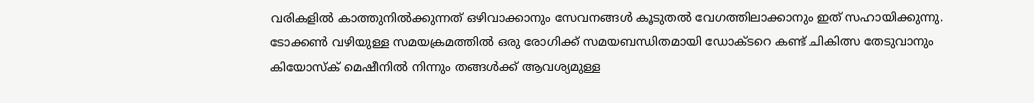വരികളിൽ കാത്തുനിൽക്കുന്നത് ഒഴിവാക്കാനും സേവനങ്ങൾ കൂടുതൽ വേഗത്തിലാക്കാനും ഇത് സഹായിക്കുന്നു.
ടോക്കൺ വഴിയുള്ള സമയക്രമത്തിൽ ഒരു രോഗിക്ക് സമയബന്ധിതമായി ഡോക്ടറെ കണ്ട് ചികിത്സ തേടുവാനും
കിയോസ്ക് മെഷീനിൽ നിന്നും തങ്ങൾക്ക് ആവശ്യമുള്ള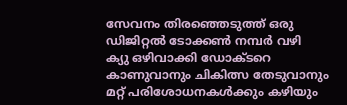സേവനം തിരഞ്ഞെടുത്ത് ഒരു ഡിജിറ്റൽ ടോക്കൺ നമ്പർ വഴി
ക്യു ഒഴിവാക്കി ഡോക്ടറെ കാണുവാനും ചികിത്സ തേടുവാനും മറ്റ് പരിശോധനകൾക്കും കഴിയും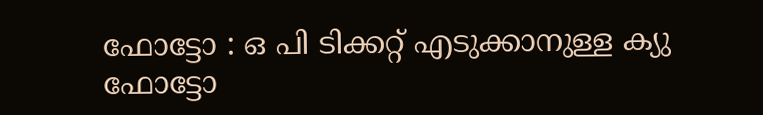ഫോട്ടോ : ഒ പി ടിക്കറ്റ് എടുക്കാനുള്ള ക്യു
ഫോട്ടോ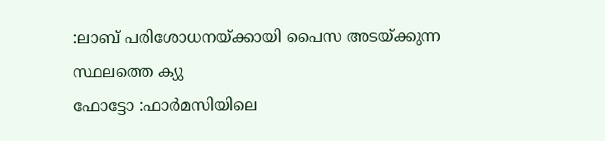:ലാബ് പരിശോധനയ്ക്കായി പൈസ അടയ്ക്കുന്ന സ്ഥലത്തെ ക്യു
ഫോട്ടോ :ഫാർമസിയിലെ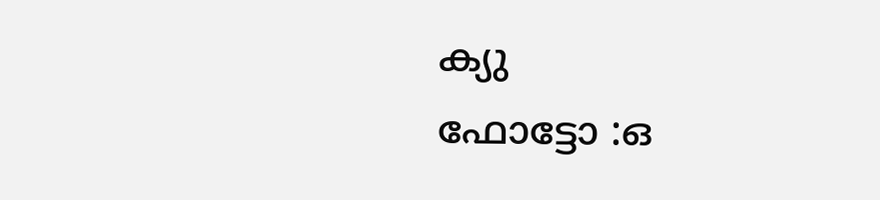ക്യു
ഫോട്ടോ :ഒ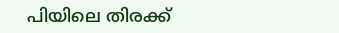പിയിലെ തിരക്ക്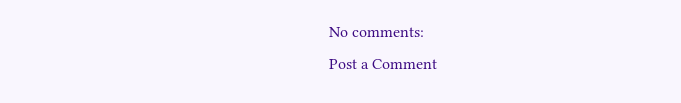No comments:
Post a Comment